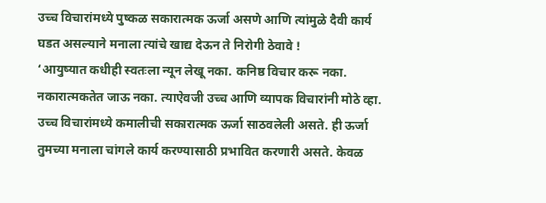उच्च विचारांमध्ये पुष्कळ सकारात्मक ऊर्जा असणे आणि त्यांमुळे दैवी कार्य घडत असल्याने मनाला त्यांचे खाद्य देऊन ते निरोगी ठेवावे !
‘आयुष्यात कधीही स्वतःला न्यून लेखू नका. कनिष्ठ विचार करू नका. नकारात्मकतेत जाऊ नका. त्याऐवजी उच्च आणि व्यापक विचारांनी मोठे व्हा. उच्च विचारांमध्ये कमालीची सकारात्मक ऊर्जा साठवलेली असते. ही ऊर्जा तुमच्या मनाला चांगले कार्य करण्यासाठी प्रभावित करणारी असते. केवळ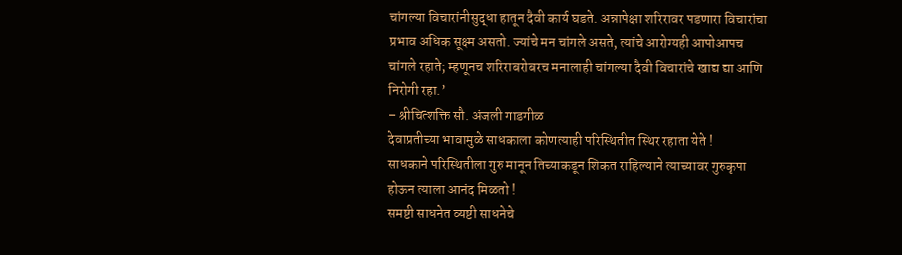चांगल्या विचारांनीसुद्धा हातून दैवी कार्य घडते. अन्नापेक्षा शरिरावर पडणारा विचारांचा प्रभाव अधिक सूक्ष्म असतो. ज्यांचे मन चांगले असते, त्यांचे आरोग्यही आपोआपच चांगले रहाते; म्हणूनच शरिराबरोबरच मनालाही चांगल्या दैवी विचारांचे खाद्य द्या आणि निरोगी रहा.’
– श्रीचित्शक्ति सौ. अंजली गाडगीळ
देवाप्रतीच्या भावामुळे साधकाला कोणत्याही परिस्थितीत स्थिर रहाता येते !
साधकाने परिस्थितीला गुरु मानून तिच्याकडून शिकत राहिल्याने त्याच्यावर गुरुकृपा होऊन त्याला आनंद मिळतो !
समष्टी साधनेत व्यष्टी साधनेचे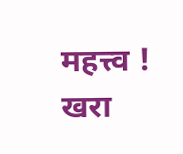महत्त्व !
खरा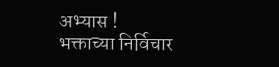अभ्यास !
भक्ताच्या निर्विचार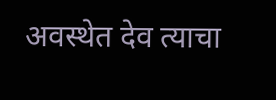अवस्थेत देव त्याचा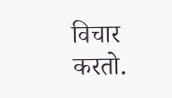विचार करतो.